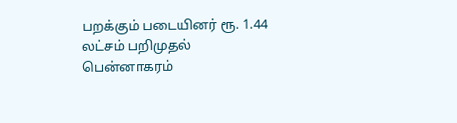பறக்கும் படையினர் ரூ. 1.44 லட்சம் பறிமுதல்
பென்னாகரம்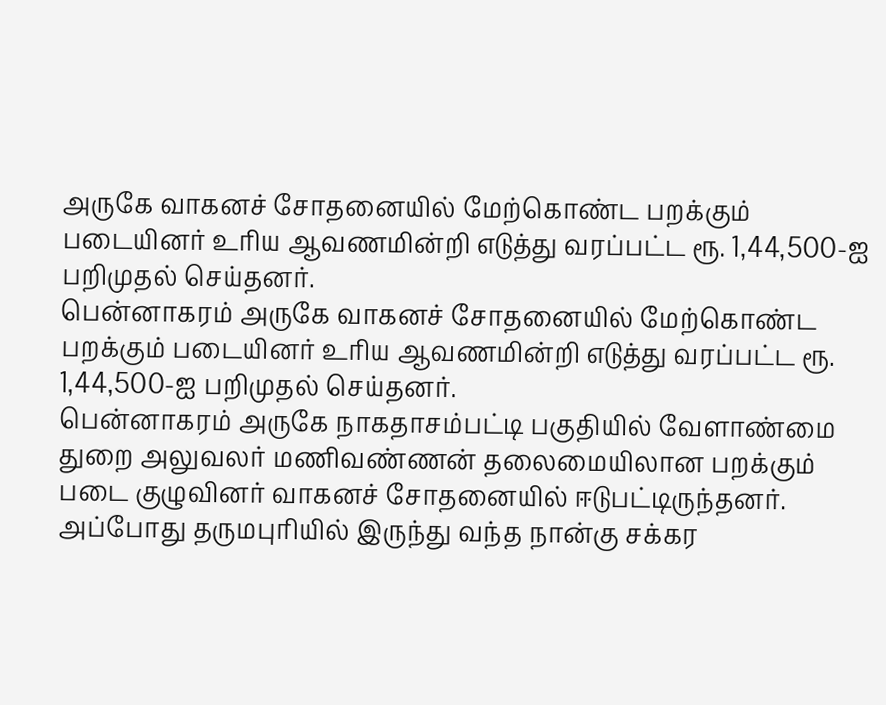அருகே வாகனச் சோதனையில் மேற்கொண்ட பறக்கும் படையினர் உரிய ஆவணமின்றி எடுத்து வரப்பட்ட ரூ. 1,44,500-ஐ பறிமுதல் செய்தனர்.
பென்னாகரம் அருகே வாகனச் சோதனையில் மேற்கொண்ட பறக்கும் படையினர் உரிய ஆவணமின்றி எடுத்து வரப்பட்ட ரூ. 1,44,500-ஐ பறிமுதல் செய்தனர்.
பென்னாகரம் அருகே நாகதாசம்பட்டி பகுதியில் வேளாண்மை துறை அலுவலர் மணிவண்ணன் தலைமையிலான பறக்கும் படை குழுவினர் வாகனச் சோதனையில் ஈடுபட்டிருந்தனர். அப்போது தருமபுரியில் இருந்து வந்த நான்கு சக்கர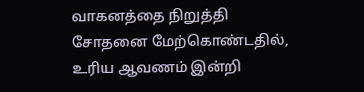வாகனத்தை நிறுத்தி சோதனை மேற்கொண்டதில், உரிய ஆவணம் இன்றி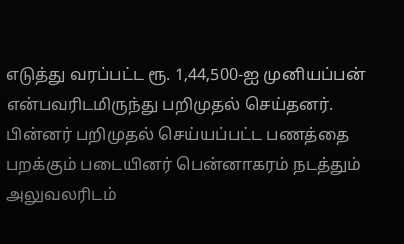எடுத்து வரப்பட்ட ரூ. 1,44,500-ஐ முனியப்பன் என்பவரிடமிருந்து பறிமுதல் செய்தனர். பின்னர் பறிமுதல் செய்யப்பட்ட பணத்தை பறக்கும் படையினர் பென்னாகரம் நடத்தும் அலுவலரிடம்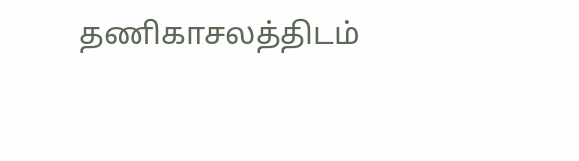தணிகாசலத்திடம்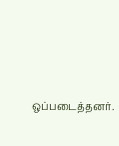ஒப்படைத்தனர்.